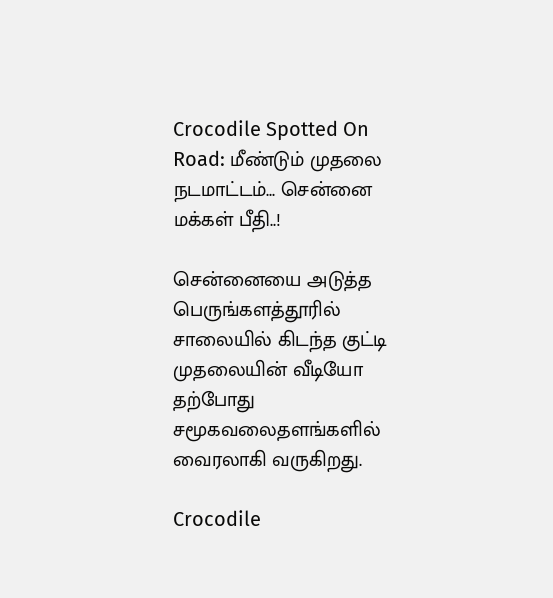Crocodile Spotted On Road: மீண்டும் முதலை நடமாட்டம்... சென்னை மக்கள் பீதி..!

சென்னையை அடுத்த பெருங்களத்தூரில் சாலையில் கிடந்த குட்டி முதலையின் வீடியோ தற்போது சமூகவலைதளங்களில் வைரலாகி வருகிறது.

Crocodile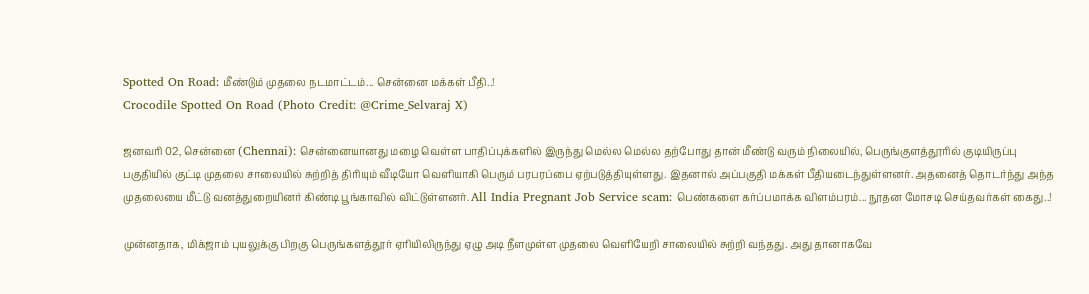Spotted On Road: மீண்டும் முதலை நடமாட்டம்... சென்னை மக்கள் பீதி..!
Crocodile Spotted On Road (Photo Credit: @Crime_Selvaraj X)

ஜனவரி 02, சென்னை (Chennai): சென்னையானது மழை வெள்ள பாதிப்புக்களில் இருந்து மெல்ல மெல்ல தற்போது தான் மீண்டு வரும் நிலையில், பெருங்குளத்தூரில் குடியிருப்பு பகுதியில் குட்டி முதலை சாலையில் சுற்றித் திரியும் வீடியோ வெளியாகி பெரும் பரபரப்பை ஏற்படுத்தியுள்ளது. இதனால் அப்பகுதி மக்கள் பீதியடைந்துள்ளனர். அதனைத் தொடர்ந்து அந்த முதலையை மீட்டு வனத்துறையினர் கிண்டி பூங்காவில் விட்டுள்ளனர். All India Pregnant Job Service scam: பெண்களை கர்ப்பமாக்க விளம்பரம்... நூதன மோசடி செய்தவர்கள் கைது..!

முன்னதாக, மிக்ஜாம் புயலுக்கு பிறகு பெருங்களத்தூர் ஏரியிலிருந்து ஏழு அடி நீளமுள்ள முதலை வெளியேறி சாலையில் சுற்றி வந்தது. அது தானாகவே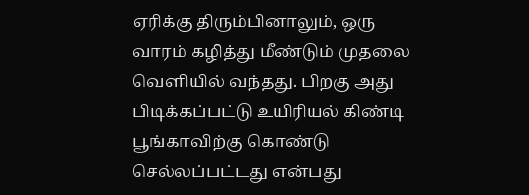ஏரிக்கு திரும்பினாலும், ஒரு வாரம் கழித்து மீண்டும் முதலை வெளியில் வந்தது. பிறகு அது பிடிக்கப்பட்டு உயிரியல் கிண்டி பூங்காவிற்கு கொண்டு செல்லப்பட்டது என்பது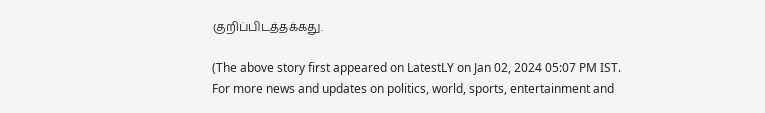குறிப்பிடத்தக்கது.

(The above story first appeared on LatestLY on Jan 02, 2024 05:07 PM IST. For more news and updates on politics, world, sports, entertainment and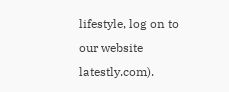lifestyle, log on to our website latestly.com).